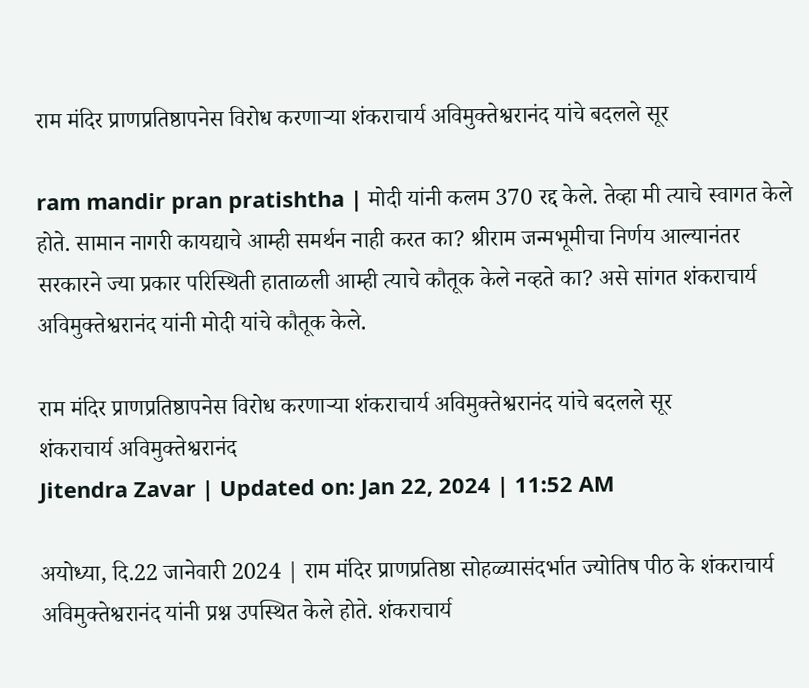राम मंदिर प्राणप्रतिष्ठापनेस विरोध करणाऱ्या शंकराचार्य अविमुक्तेश्वरानंद यांचे बदलले सूर

ram mandir pran pratishtha | मोदी यांनी कलम 370 रद्द केले. तेव्हा मी त्याचे स्वागत केले होते. सामान नागरी कायद्याचे आम्ही समर्थन नाही करत का? श्रीराम जन्मभूमीचा निर्णय आल्यानंतर सरकारने ज्या प्रकार परिस्थिती हाताळली आम्ही त्याचे कौतूक केले नव्हते का? असे सांगत शंकराचार्य अविमुक्तेश्वरानंद यांनी मोदी यांचे कौतूक केले.

राम मंदिर प्राणप्रतिष्ठापनेस विरोध करणाऱ्या शंकराचार्य अविमुक्तेश्वरानंद यांचे बदलले सूर
शंकराचार्य अविमुक्तेश्वरानंद
Jitendra Zavar | Updated on: Jan 22, 2024 | 11:52 AM

अयोध्या, दि.22 जानेवारी 2024 | राम मंदिर प्राणप्रतिष्ठा सोहळ्यासंदर्भात ज्योतिष पीठ के शंकराचार्य अविमुक्तेश्वरानंद यांनी प्रश्न उपस्थित केले होते. शंकराचार्य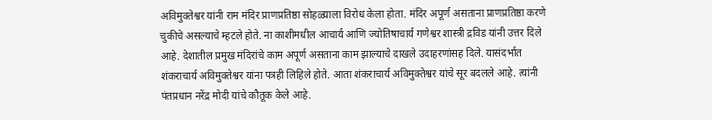अविमुक्तेश्वर यांनी राम मंदिर प्राणप्रतिष्ठा सोहळ्याला विरोध केला होता. मंदिर अपूर्ण असताना प्राणप्रतिष्ठा करणे चुकीचे असल्याचे म्हटले होते. ना काशीमधील आचार्य आणि ज्‍योतिषाचार्य गणेश्वर शास्त्री द्रविड यांनी उत्तर दिले आहे. देशातील प्रमुख मंदिरांचे काम अपूर्ण असताना काम झाल्याचे दाखले उदाहरणांसह दिले. यासंदर्भात शंकराचार्य अविमुक्तेश्वर यांना पत्रही लिहिले होते. आता शंकराचार्य अविमुक्तेश्वर यांचे सूर बदलले आहे. त्यांनी पंतप्रधान नरेंद्र मोदी यांचे कौतूक केले आहे.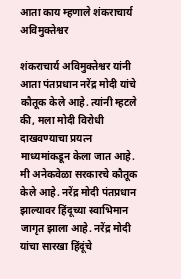आता काय म्हणाले शंकराचार्य अविमुक्तेश्वर

शंकराचार्य अविमुक्तेश्वर यांनी आता पंतप्रधान नरेंद्र मोदी यांचे कौतूक केले आहे. त्यांनी म्हटले की, मला मोदी विरोधी दाखवण्याचा प्रयत्न माध्यमांकडून केला जात आहे. मी अनेकवेळा सरकारचे कौतूक केले आहे. नरेंद्र मोदी पंतप्रधान झाल्यावर हिंदूच्या स्वाभिमान जागृत झाला आहे. नरेंद्र मोदी यांचा सारखा हिंदूंचे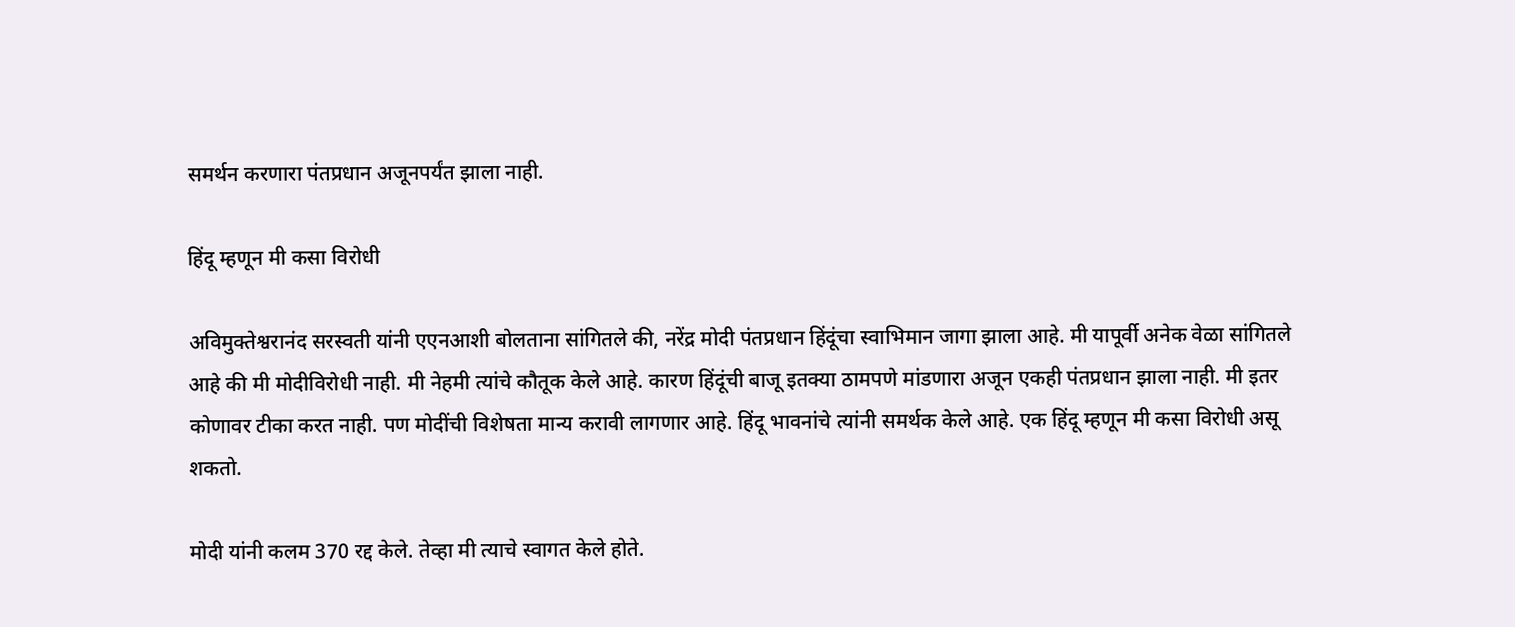समर्थन करणारा पंतप्रधान अजूनपर्यंत झाला नाही.

हिंदू म्हणून मी कसा विरोधी

अविमुक्तेश्वरानंद सरस्वती यांनी एएनआशी बोलताना सांगितले की, नरेंद्र मोदी पंतप्रधान हिंदूंचा स्वाभिमान जागा झाला आहे. मी यापूर्वी अनेक वेळा सांगितले आहे की मी मोदीविरोधी नाही. मी नेहमी त्यांचे कौतूक केले आहे. कारण हिंदूंची बाजू इतक्या ठामपणे मांडणारा अजून एकही पंतप्रधान झाला नाही. मी इतर कोणावर टीका करत नाही. पण मोदींची विशेषता मान्य करावी लागणार आहे. हिंदू भावनांचे त्यांनी समर्थक केले आहे. एक हिंदू म्हणून मी कसा विरोधी असू शकतो.

मोदी यांनी कलम 370 रद्द केले. तेव्हा मी त्याचे स्वागत केले होते.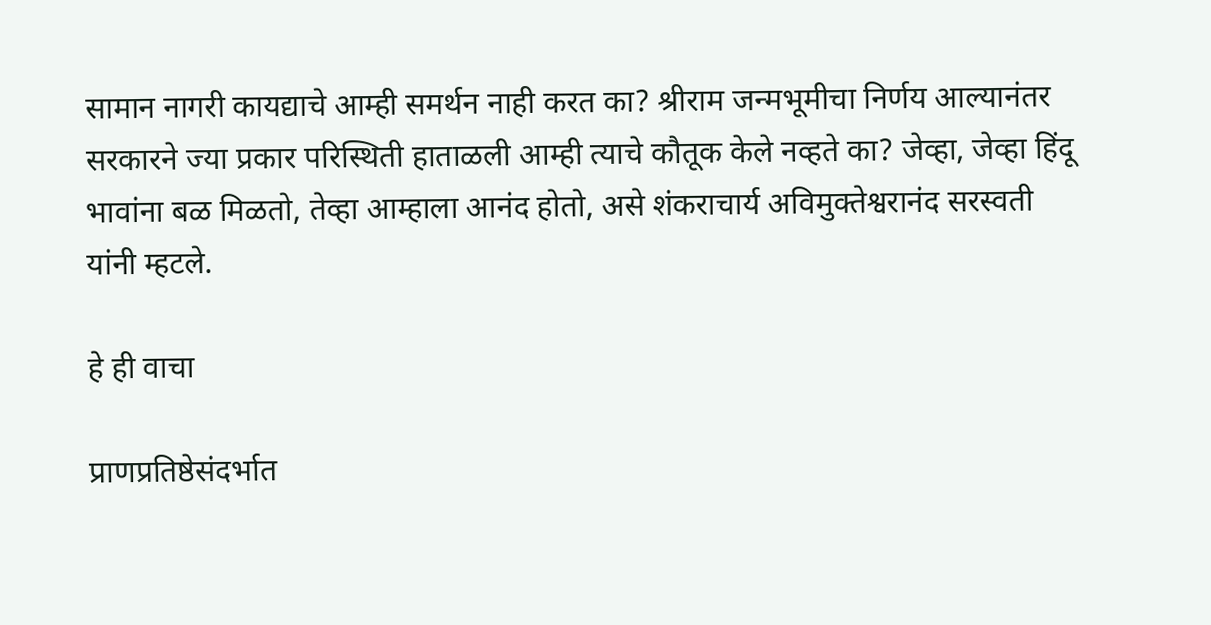सामान नागरी कायद्याचे आम्ही समर्थन नाही करत का? श्रीराम जन्मभूमीचा निर्णय आल्यानंतर सरकारने ज्या प्रकार परिस्थिती हाताळली आम्ही त्याचे कौतूक केले नव्हते का? जेव्हा, जेव्हा हिंदू भावांना बळ मिळतो, तेव्हा आम्हाला आनंद होतो, असे शंकराचार्य अविमुक्तेश्वरानंद सरस्वती यांनी म्हटले.

हे ही वाचा

प्राणप्रतिष्ठेसंदर्भात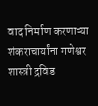वाद निर्माण करणाऱ्या शंकराचार्यांना गणेश्वर शास्त्री द्रविड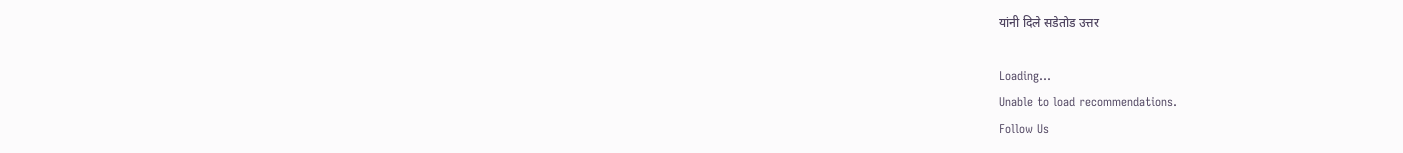यांनी दिले सडेतोड उत्तर

Loading...
Unable to load recommendations.
Follow Us